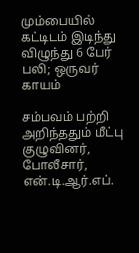மும்பையில் கட்டிடம் இடிந்து விழுந்து 6 பேர் பலி; ஒருவர் காயம்

சம்பவம் பற்றி அறிந்ததும் மீட்பு குழுவினர், போலீசார், என்.டி.ஆர்.எப்.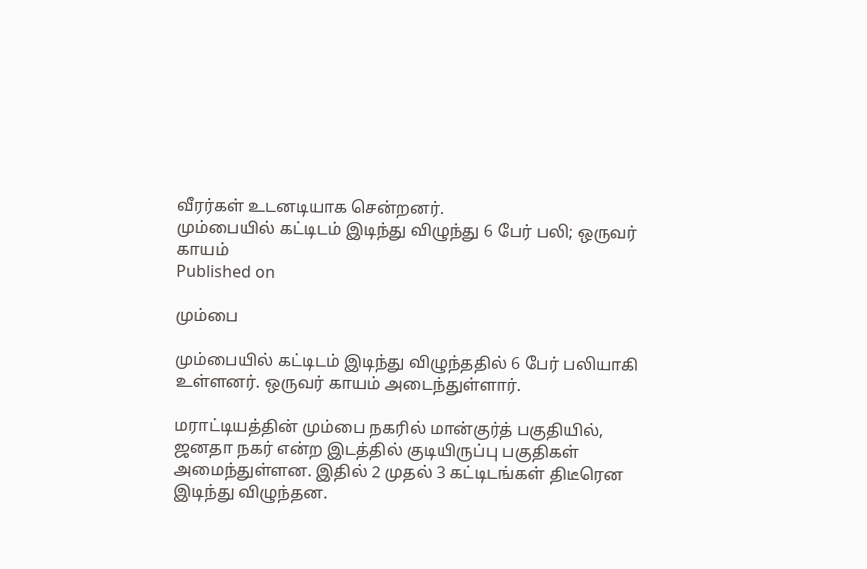வீரர்கள் உடனடியாக சென்றனர்.
மும்பையில் கட்டிடம் இடிந்து விழுந்து 6 பேர் பலி; ஒருவர் காயம்
Published on

மும்பை

மும்பையில் கட்டிடம் இடிந்து விழுந்ததில் 6 பேர் பலியாகி உள்ளனர். ஒருவர் காயம் அடைந்துள்ளார்.

மராட்டியத்தின் மும்பை நகரில் மான்குர்த் பகுதியில், ஜனதா நகர் என்ற இடத்தில் குடியிருப்பு பகுதிகள் அமைந்துள்ளன. இதில் 2 முதல் 3 கட்டிடங்கள் திடீரென இடிந்து விழுந்தன.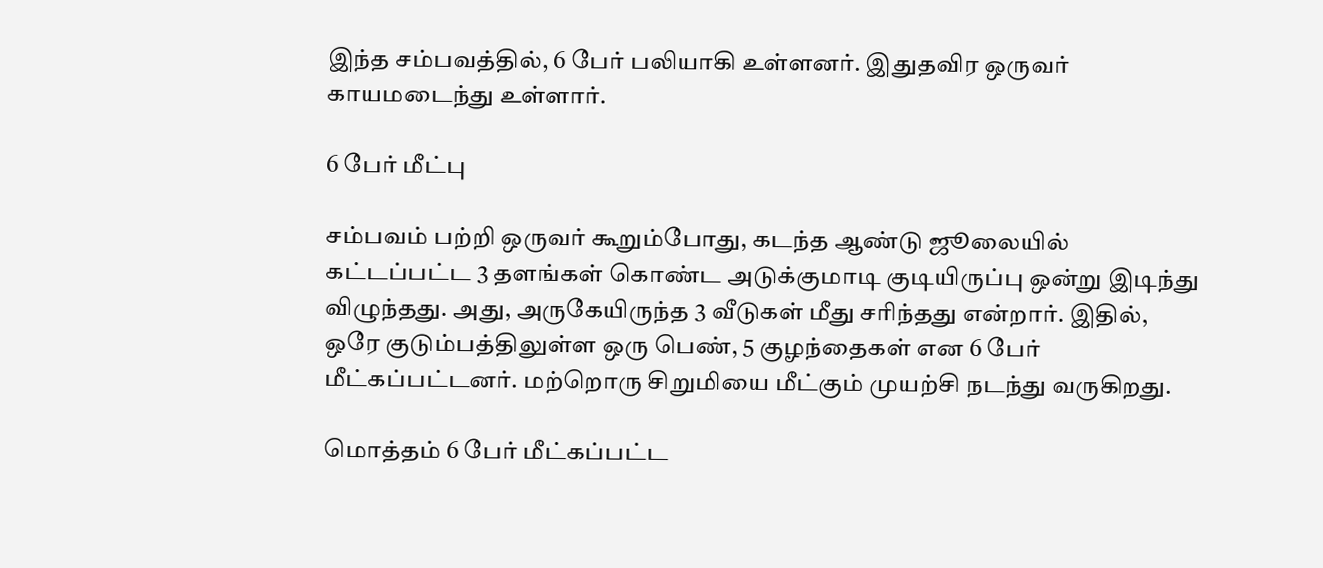இந்த சம்பவத்தில், 6 பேர் பலியாகி உள்ளனர். இதுதவிர ஒருவர் காயமடைந்து உள்ளார்.

6 பேர் மீட்பு

சம்பவம் பற்றி ஒருவர் கூறும்போது, கடந்த ஆண்டு ஜூலையில் கட்டப்பட்ட 3 தளங்கள் கொண்ட அடுக்குமாடி குடியிருப்பு ஒன்று இடிந்து விழுந்தது. அது, அருகேயிருந்த 3 வீடுகள் மீது சரிந்தது என்றார். இதில், ஒரே குடும்பத்திலுள்ள ஒரு பெண், 5 குழந்தைகள் என 6 பேர் மீட்கப்பட்டனர். மற்றொரு சிறுமியை மீட்கும் முயற்சி நடந்து வருகிறது.

மொத்தம் 6 பேர் மீட்கப்பட்ட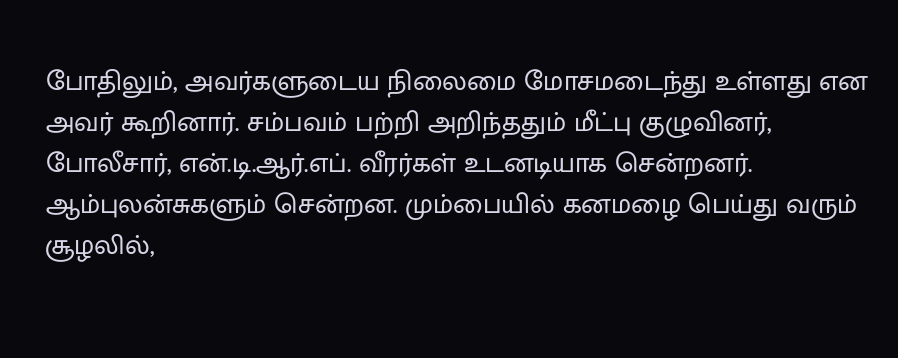போதிலும், அவர்களுடைய நிலைமை மோசமடைந்து உள்ளது என அவர் கூறினார். சம்பவம் பற்றி அறிந்ததும் மீட்பு குழுவினர், போலீசார், என்.டி.ஆர்.எப். வீரர்கள் உடனடியாக சென்றனர். ஆம்புலன்சுகளும் சென்றன. மும்பையில் கனமழை பெய்து வரும் சூழலில்,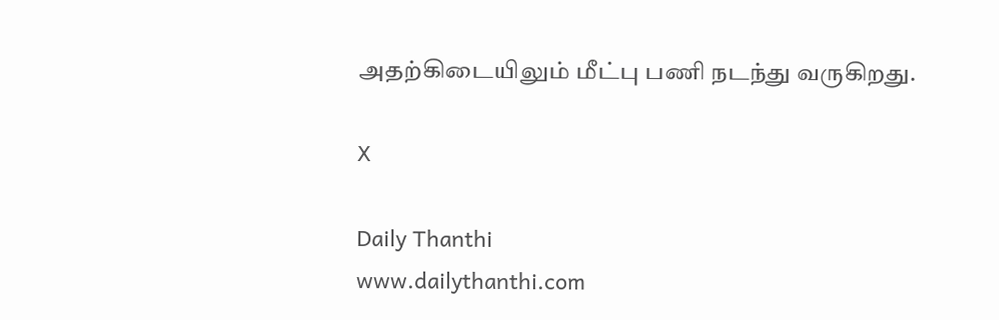அதற்கிடையிலும் மீட்பு பணி நடந்து வருகிறது.

X

Daily Thanthi
www.dailythanthi.com